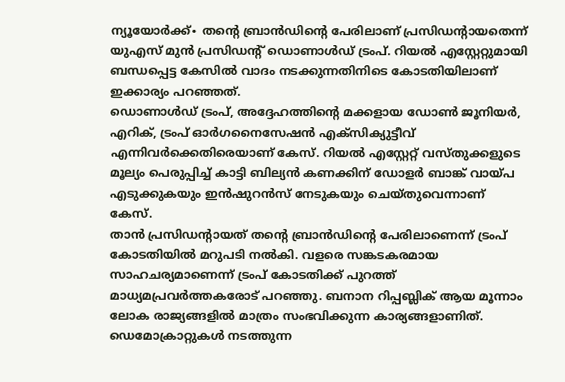ന്യൂയോർക്ക്∙ തന്റെ ബ്രാൻഡിന്റെ പേരിലാണ് പ്രസിഡന്റായതെന്ന് യുഎസ് മുൻ പ്രസിഡന്റ് ഡൊണാൾഡ് ട്രംപ്. റിയൽ എസ്റ്റേറ്റുമായി ബന്ധപ്പെട്ട കേസിൽ വാദം നടക്കുന്നതിനിടെ കോടതിയിലാണ് ഇക്കാര്യം പറഞ്ഞത്.
ഡൊണാൾഡ് ട്രംപ്, അദ്ദേഹത്തിന്റെ മക്കളായ ഡോൺ ജൂനിയർ, എറിക്, ട്രംപ് ഓർഗനൈസേഷൻ എക്സിക്യുട്ടീവ് എന്നിവർക്കെതിരെയാണ് കേസ്. റിയൽ എസ്റ്റേറ്റ് വസ്തുക്കളുടെ മൂല്യം പെരുപ്പിച്ച് കാട്ടി ബില്യൻ കണക്കിന് ഡോളർ ബാങ്ക് വായ്പ എടുക്കുകയും ഇൻഷുറൻസ് നേടുകയും ചെയ്തുവെന്നാണ് കേസ്.
താൻ പ്രസിഡന്റായത് തന്റെ ബ്രാൻഡിന്റെ പേരിലാണെന്ന് ട്രംപ് കോടതിയിൽ മറുപടി നൽകി. വളരെ സങ്കടകരമായ സാഹചര്യമാണെന്ന് ട്രംപ് കോടതിക്ക് പുറത്ത് മാധ്യമപ്രവർത്തകരോട് പറഞ്ഞു. ബനാന റിപ്പബ്ലിക് ആയ മൂന്നാം ലോക രാജ്യങ്ങളിൽ മാത്രം സംഭവിക്കുന്ന കാര്യങ്ങളാണിത്. ഡെമോക്രാറ്റുകൾ നടത്തുന്ന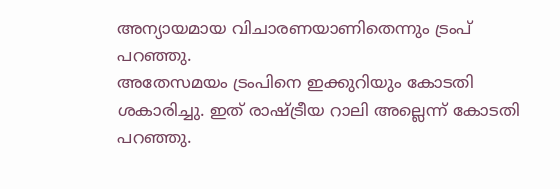അന്യായമായ വിചാരണയാണിതെന്നും ട്രംപ് പറഞ്ഞു.
അതേസമയം ട്രംപിനെ ഇക്കുറിയും കോടതി ശകാരിച്ചു. ഇത് രാഷ്ട്രീയ റാലി അല്ലെന്ന് കോടതി പറഞ്ഞു.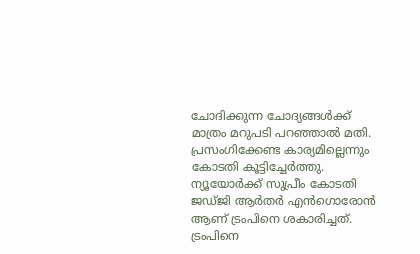ചോദിക്കുന്ന ചോദ്യങ്ങൾക്ക് മാത്രം മറുപടി പറഞ്ഞാൽ മതി. പ്രസംഗിക്കേണ്ട കാര്യമില്ലെന്നും കോടതി കൂട്ടിച്ചേർത്തു. ന്യൂയോർക്ക് സുപ്രീം കോടതി ജഡ്ജി ആർതർ എൻഗൊരോൻ ആണ് ട്രംപിനെ ശകാരിച്ചത്. ട്രംപിനെ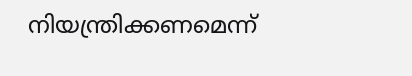നിയന്ത്രിക്കണമെന്ന്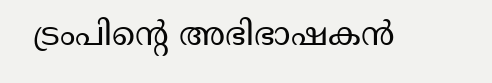ട്രംപിന്റെ അഭിഭാഷകൻ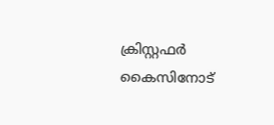ക്രിസ്റ്റഫർ കൈസിനോട്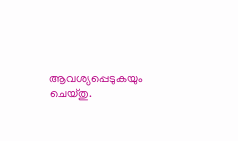ആവശ്യപ്പെടുകയും ചെയ്തു.